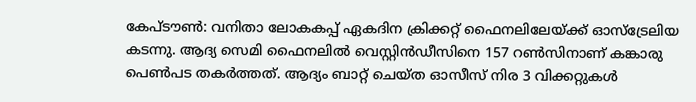കേപ്ടൗൺ: വനിതാ ലോകകപ്പ് ഏകദിന ക്രിക്കറ്റ് ഫൈനലിലേയ്ക്ക് ഓസ്ട്രേലിയ കടന്നു. ആദ്യ സെമി ഫൈനലിൽ വെസ്റ്റിൻഡീസിനെ 157 റൺസിനാണ് കങ്കാരു പെൺപട തകർത്തത്. ആദ്യം ബാറ്റ് ചെയ്ത ഓസീസ് നിര 3 വിക്കറ്റുകൾ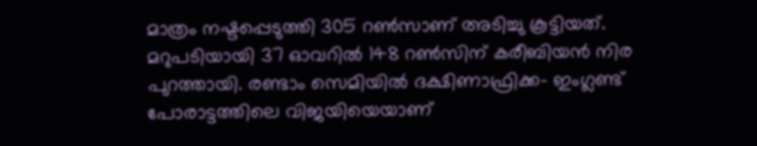മാത്രം നഷ്ടപ്പെടുത്തി 305 റൺസാണ് അടിച്ചു കൂട്ടിയത്. മറുപടിയായി 37 ഓവറിൽ 148 റൺസിന് കരീബിയൻ നിര പുറത്തായി. രണ്ടാം സെമിയിൽ ദക്ഷിണാഫ്രിക്ക- ഇംഗ്ലണ്ട് പോരാട്ടത്തിലെ വിജയിയെയാണ്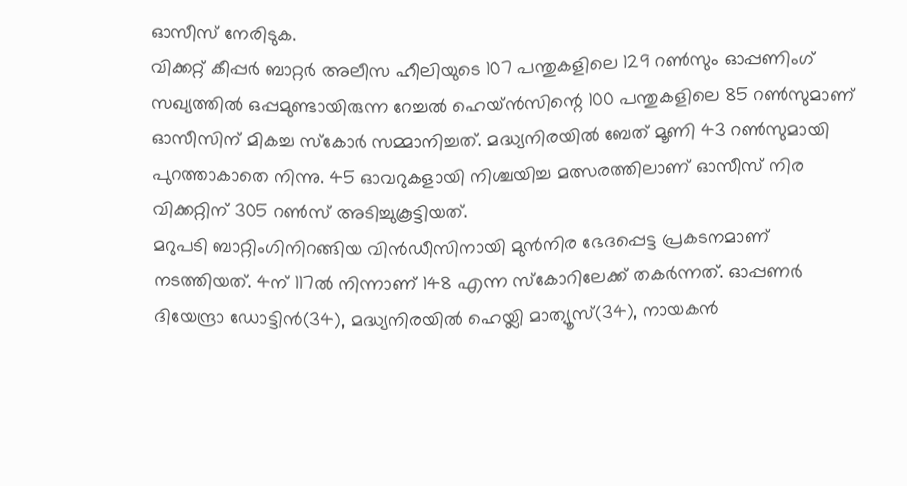ഓസീസ് നേരിടുക.
വിക്കറ്റ് കീപ്പർ ബാറ്റർ അലീസ ഹീലിയുടെ 107 പന്തുകളിലെ 129 റൺസും ഓപ്പണിംഗ് സഖ്യത്തിൽ ഒപ്പമുണ്ടായിരുന്ന റേച്ചൽ ഹെയ്ൻസിന്റെ 100 പന്തുകളിലെ 85 റൺസുമാണ് ഓസീസിന് മികച്ച സ്കോർ സമ്മാനിച്ചത്. മദ്ധ്യനിരയിൽ ബേത് മൂണി 43 റൺസുമായി പുറത്താകാതെ നിന്നു. 45 ഓവറുകളായി നിശ്ചയിച്ച മത്സരത്തിലാണ് ഓസീസ് നിര വിക്കറ്റിന് 305 റൺസ് അടിച്ചുകൂട്ടിയത്.
മറുപടി ബാറ്റിംഗിനിറങ്ങിയ വിൻഡീസിനായി മുൻനിര ഭേദപ്പെട്ട പ്രകടനമാണ് നടത്തിയത്. 4ന് 117ൽ നിന്നാണ് 148 എന്ന സ്കോറിലേക്ക് തകർന്നത്. ഓപ്പണർ ദിയേന്ദ്രാ ഡോട്ടിൻ(34), മദ്ധ്യനിരയിൽ ഹെയ്ലി മാത്യൂസ്(34), നായകൻ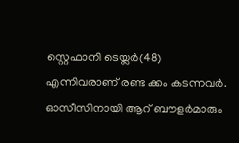സ്റ്റെഫാനി ടെയ്ലർ(48) എന്നിവരാണ് രണ്ട ക്കം കടന്നവർ. ഓസീസിനായി ആറ് ബൗളർമാരും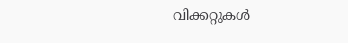വിക്കറ്റുകൾ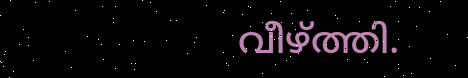വീഴ്ത്തി.